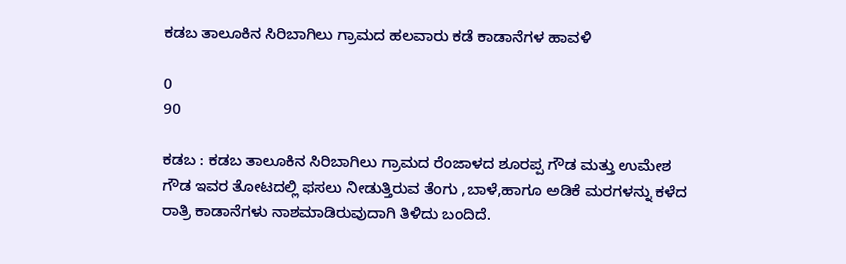ಕಡಬ ತಾಲೂಕಿನ ಸಿರಿಬಾಗಿಲು ಗ್ರಾಮದ ಹಲವಾರು ಕಡೆ ಕಾಡಾನೆಗಳ ಹಾವಳಿ

0
90

ಕಡಬ : ಕಡಬ ತಾಲೂಕಿನ ಸಿರಿಬಾಗಿಲು ಗ್ರಾಮದ ರೆಂಜಾಳದ ಶೂರಪ್ಪ ಗೌಡ ಮತ್ತು ಉಮೇಶ ಗೌಡ ಇವರ ತೋಟದಲ್ಲಿ ಫಸಲು ನೀಡುತ್ತಿರುವ ತೆಂಗು ,ಬಾಳೆ,ಹಾಗೂ ಅಡಿಕೆ ಮರಗಳನ್ನು ಕಳೆದ ರಾತ್ರಿ ಕಾಡಾನೆಗಳು ನಾಶಮಾಡಿರುವುದಾಗಿ ತಿಳಿದು ಬಂದಿದೆ.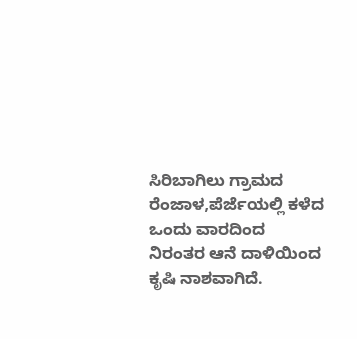ಸಿರಿಬಾಗಿಲು ಗ್ರಾಮದ ರೆಂಜಾಳ,ಪೆರ್ಜೆಯಲ್ಲಿ ಕಳೆದ ಒಂದು ವಾರದಿಂದ ನಿರಂತರ ಆನೆ ದಾಳಿಯಿಂದ ಕೃಷಿ ನಾಶವಾಗಿದೆ.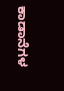ಕಾಡಾನೆಗಳ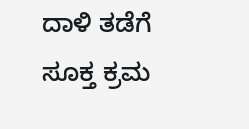ದಾಳಿ ತಡೆಗೆ ಸೂಕ್ತ ಕ್ರಮ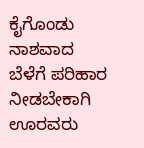ಕೈಗೊಂಡು ನಾಶವಾದ ಬೆಳೆಗೆ ಪರಿಹಾರ ನೀಡಬೇಕಾಗಿ ಊರವರು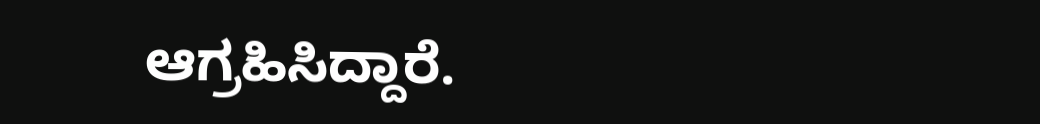ಆಗ್ರಹಿಸಿದ್ದಾರೆ.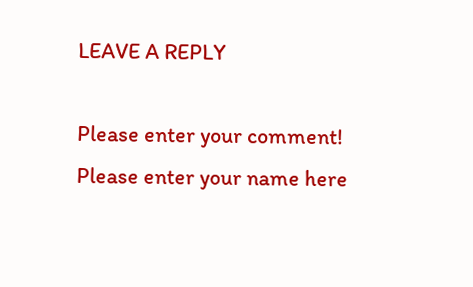LEAVE A REPLY

Please enter your comment!
Please enter your name here